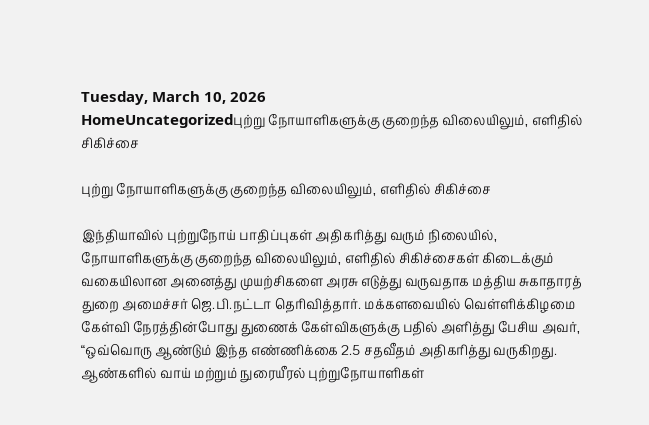Tuesday, March 10, 2026
HomeUncategorizedபுற்று நோயாளிகளுக்கு குறைந்த விலையிலும், எளிதில் சிகிச்சை

புற்று நோயாளிகளுக்கு குறைந்த விலையிலும், எளிதில் சிகிச்சை

இந்தியாவில் புற்றுநோய் பாதிப்புகள் அதிகரித்து வரும் நிலையில், நோயாளிகளுக்கு குறைந்த விலையிலும், எளிதில் சிகிச்சைகள் கிடைக்கும் வகையிலான அனைத்து முயற்சிகளை அரசு எடுத்து வருவதாக மத்திய சுகாதாரத் துறை அமைச்சர் ஜெ.பி.நட்டா தெரிவித்தார். மக்களவையில் வெள்ளிக்கிழமை கேள்வி நேரத்தின்போது துணைக் கேள்விகளுக்கு பதில் அளித்து பேசிய அவர், “ஒவ்வொரு ஆண்டும் இந்த எண்ணிக்கை 2.5 சதவீதம் அதிகரித்து வருகிறது. ஆண்களில் வாய் மற்றும் நுரையீரல் புற்றுநோயாளிகள்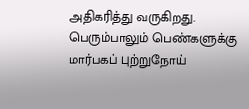அதிகரித்து வருகிறது. பெரும்பாலும் பெண்களுக்கு மார்பகப் புற்றுநோய்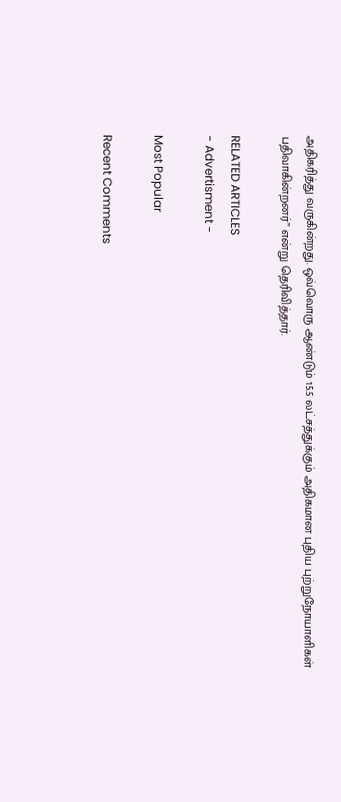அதிகரித்து வருகின்றது. ஒவ்வொரு ஆண்டும் 15.5 லட்சத்துக்கும் அதிகமான புதிய புற்றுநோயாளிகள் பதிவாகின்றனர்” என்று தெரிவித்தார்.

RELATED ARTICLES
- Advertisment -

Most Popular

Recent Comments